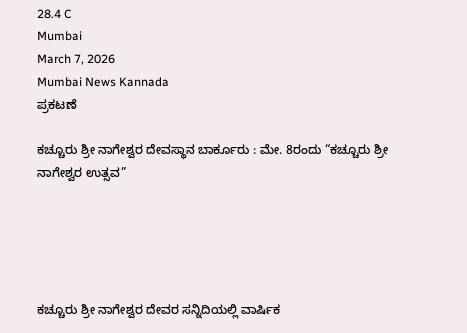28.4 C
Mumbai
March 7, 2026
Mumbai News Kannada
ಪ್ರಕಟಣೆ

ಕಚ್ಚೂರು ಶ್ರೀ ನಾಗೇಶ್ವರ ದೇವಸ್ಥಾನ ಬಾರ್ಕೂರು : ಮೇ. 8ರಂದು “ಕಚ್ಚೂರು ಶ್ರೀ ನಾಗೇಶ್ವರ ಉತ್ಸವ”





ಕಚ್ಚೂರು ಶ್ರೀ ನಾಗೇಶ್ವರ ದೇವರ ಸನ್ನಿದಿಯಲ್ಲಿ ವಾರ್ಷಿಕ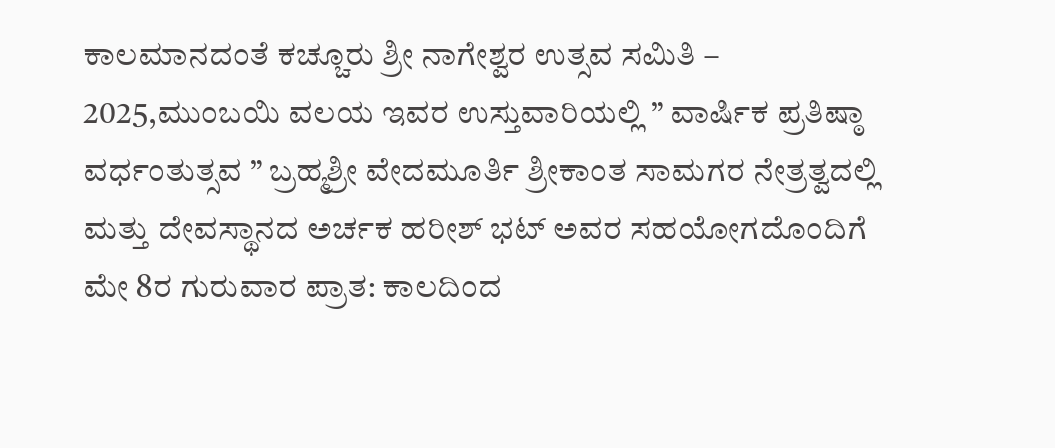ಕಾಲಮಾನದಂತೆ ಕಚ್ಚೂರು ಶ್ರೀ ನಾಗೇಶ್ವರ ಉತ್ಸವ ಸಮಿತಿ – 2025,ಮುಂಬಯಿ ವಲಯ ಇವರ ಉಸ್ತುವಾರಿಯಲ್ಲಿ ” ವಾರ್ಷಿಕ ಪ್ರತಿಷ್ಠಾ ವರ್ಧಂತುತ್ಸವ ” ಬ್ರಹ್ಮಶ್ರೀ ವೇದಮೂರ್ತಿ ಶ್ರೀಕಾಂತ ಸಾಮಗರ ನೇತ್ರತ್ವದಲ್ಲಿ ಮತ್ತು ದೇವಸ್ಥಾನದ ಅರ್ಚಕ ಹರೀಶ್ ಭಟ್ ಅವರ ಸಹಯೋಗದೊಂದಿಗೆ ಮೇ 8ರ ಗುರುವಾರ ಪ್ರಾತ: ಕಾಲದಿಂದ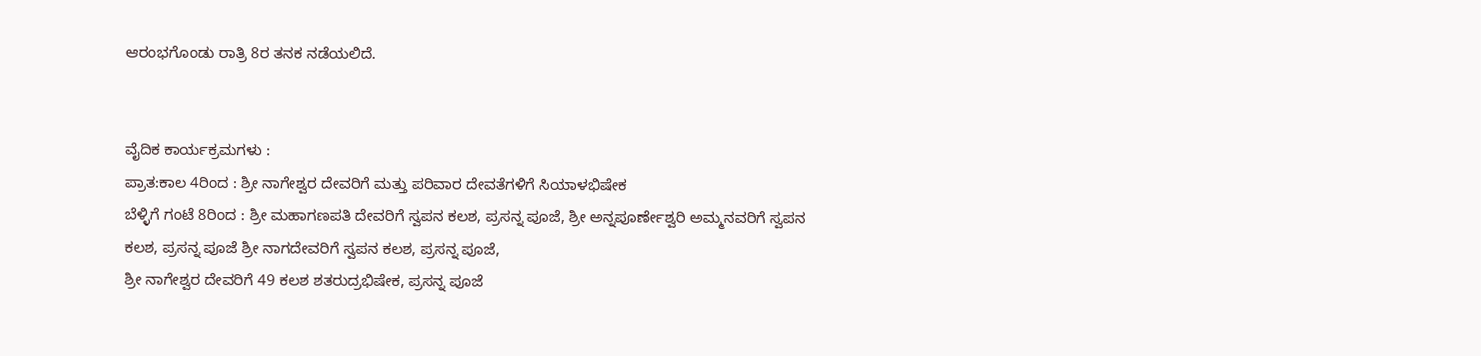ಆರಂಭಗೊಂಡು ರಾತ್ರಿ 8ರ ತನಕ ನಡೆಯಲಿದೆ.


ವೈದಿಕ ಕಾರ್ಯಕ್ರಮಗಳು :
ಪ್ರಾತ:ಕಾಲ 4ರಿಂದ : ಶ್ರೀ ನಾಗೇಶ್ವರ ದೇವರಿಗೆ ಮತ್ತು ಪರಿವಾರ ದೇವತೆಗಳಿಗೆ ಸಿಯಾಳಭಿಷೇಕ
ಬೆಳ್ಳಿಗೆ ಗಂಟೆ 8ರಿಂದ : ಶ್ರೀ ಮಹಾಗಣಪತಿ ದೇವರಿಗೆ ಸ್ವಪನ ಕಲಶ, ಪ್ರಸನ್ನ ಪೂಜೆ, ಶ್ರೀ ಅನ್ನಪೂರ್ಣೇಶ್ವರಿ ಅಮ್ಮನವರಿಗೆ ಸ್ವಪನ ಕಲಶ, ಪ್ರಸನ್ನ ಪೂಜೆ ಶ್ರೀ ನಾಗದೇವರಿಗೆ ಸ್ವಪನ ಕಲಶ, ಪ್ರಸನ್ನ ಪೂಜೆ,
ಶ್ರೀ ನಾಗೇಶ್ವರ ದೇವರಿಗೆ 49 ಕಲಶ ಶತರುದ್ರಭಿಷೇಕ, ಪ್ರಸನ್ನ ಪೂಜೆ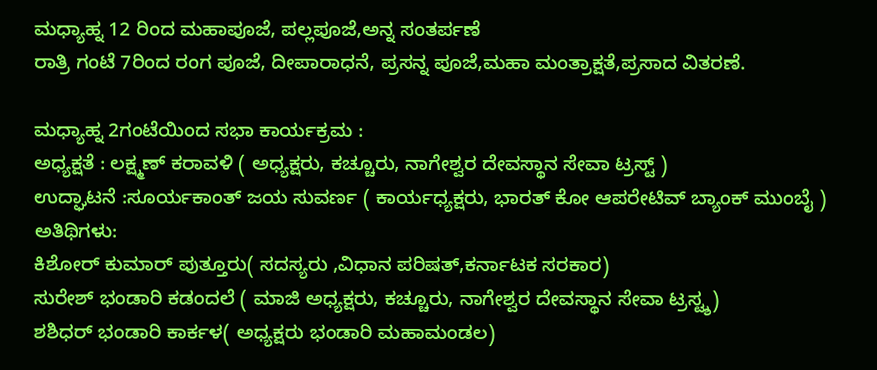ಮಧ್ಯಾಹ್ನ 12 ರಿಂದ ಮಹಾಪೂಜೆ, ಪಲ್ಲಪೂಜೆ,ಅನ್ನ ಸಂತರ್ಪಣೆ
ರಾತ್ರಿ ಗಂಟೆ 7ರಿಂದ ರಂಗ ಪೂಜೆ, ದೀಪಾರಾಧನೆ, ಪ್ರಸನ್ನ ಪೂಜೆ,ಮಹಾ ಮಂತ್ರಾಕ್ಷತೆ,ಪ್ರಸಾದ ವಿತರಣೆ.

ಮಧ್ಯಾಹ್ನ 2ಗಂಟೆಯಿಂದ ಸಭಾ ಕಾರ್ಯಕ್ರಮ :
ಅಧ್ಯಕ್ಷತೆ : ಲಕ್ಷ್ಮಣ್ ಕರಾವಳಿ ( ಅಧ್ಯಕ್ಷರು, ಕಚ್ಚೂರು, ನಾಗೇಶ್ವರ ದೇವಸ್ಥಾನ ಸೇವಾ ಟ್ರಸ್ಟ್ )
ಉದ್ಘಾಟನೆ :ಸೂರ್ಯಕಾಂತ್ ಜಯ ಸುವರ್ಣ ( ಕಾರ್ಯಧ್ಯಕ್ಷರು, ಭಾರತ್ ಕೋ ಆಪರೇಟಿವ್ ಬ್ಯಾಂಕ್ ಮುಂಬೈ )
ಅತಿಥಿಗಳು:
ಕಿಶೋರ್ ಕುಮಾರ್ ಪುತ್ತೂರು( ಸದಸ್ಯರು ,ವಿಧಾನ ಪರಿಷತ್,ಕರ್ನಾಟಕ ಸರಕಾರ)
ಸುರೇಶ್ ಭಂಡಾರಿ ಕಡಂದಲೆ ( ಮಾಜಿ ಅಧ್ಯಕ್ಷರು, ಕಚ್ಚೂರು, ನಾಗೇಶ್ವರ ದೇವಸ್ಥಾನ ಸೇವಾ ಟ್ರಸ್ಟ್ಶ)
ಶಶಿಧರ್ ಭಂಡಾರಿ ಕಾರ್ಕಳ( ಅಧ್ಯಕ್ಷರು ಭಂಡಾರಿ ಮಹಾಮಂಡಲ)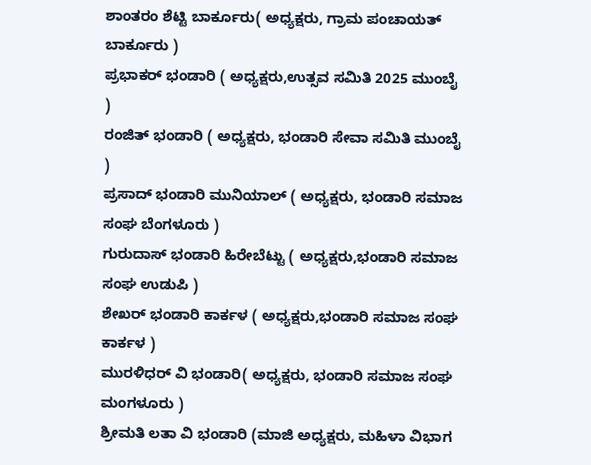ಶಾಂತರಂ ಶೆಟ್ಟಿ ಬಾರ್ಕೂರು( ಅಧ್ಯಕ್ಷರು, ಗ್ರಾಮ ಪಂಚಾಯತ್ ಬಾರ್ಕೂರು )
ಪ್ರಭಾಕರ್ ಭಂಡಾರಿ ( ಅಧ್ಯಕ್ಷರು,ಉತ್ಸವ ಸಮಿತಿ 2025 ಮುಂಬೈ )
ರಂಜಿತ್ ಭಂಡಾರಿ ( ಅಧ್ಯಕ್ಷರು, ಭಂಡಾರಿ ಸೇವಾ ಸಮಿತಿ ಮುಂಬೈ )
ಪ್ರಸಾದ್ ಭಂಡಾರಿ ಮುನಿಯಾಲ್ ( ಅಧ್ಯಕ್ಷರು, ಭಂಡಾರಿ ಸಮಾಜ ಸಂಘ ಬೆಂಗಳೂರು )
ಗುರುದಾಸ್ ಭಂಡಾರಿ ಹಿರೇಬೆಟ್ಟು ( ಅಧ್ಯಕ್ಷರು,ಭಂಡಾರಿ ಸಮಾಜ ಸಂಘ ಉಡುಪಿ )
ಶೇಖರ್ ಭಂಡಾರಿ ಕಾರ್ಕಳ ( ಅಧ್ಯಕ್ಷರು,ಭಂಡಾರಿ ಸಮಾಜ ಸಂಘ ಕಾರ್ಕಳ )
ಮುರಳಿಧರ್ ವಿ ಭಂಡಾರಿ( ಅಧ್ಯಕ್ಷರು, ಭಂಡಾರಿ ಸಮಾಜ ಸಂಘ ಮಂಗಳೂರು )
ಶ್ರೀಮತಿ ಲತಾ ವಿ ಭಂಡಾರಿ (ಮಾಜಿ ಅಧ್ಯಕ್ಷರು, ಮಹಿಳಾ ವಿಭಾಗ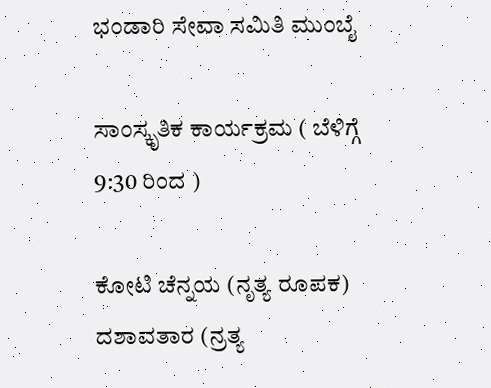ಭಂಡಾರಿ ಸೇವಾ ಸಮಿತಿ ಮುಂಬೈ

ಸಾಂಸ್ಕೃತಿಕ ಕಾರ್ಯಕ್ರಮ ( ಬೆಳಿಗ್ಗೆ 9:30 ರಿಂದ )

ಕೋಟಿ ಚೆನ್ನಯ (ನೃತ್ಯ ರೂಪಕ)
ದಶಾವತಾರ (ನ್ರತ್ಯ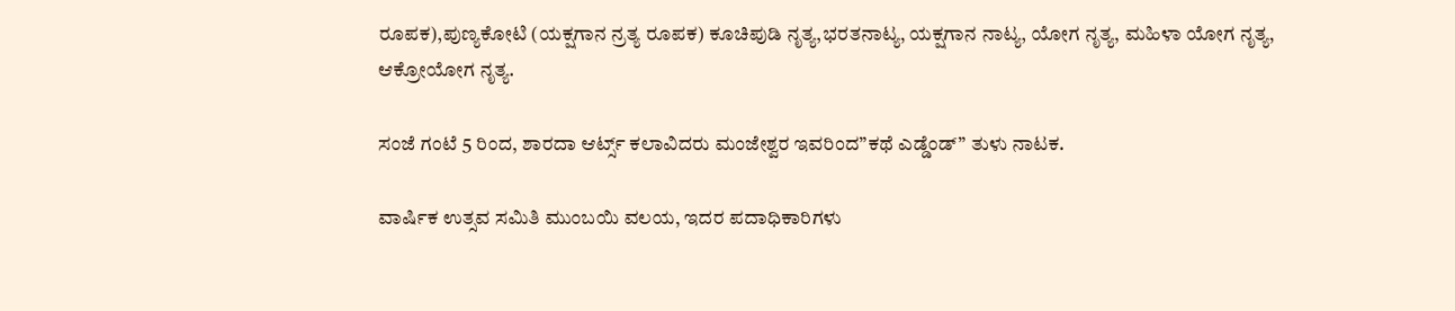ರೂಪಕ),ಪುಣ್ಯಕೋಟಿ (ಯಕ್ಷಗಾನ ನ್ರತ್ಯ ರೂಪಕ) ಕೂಚಿಪುಡಿ ನೃತ್ಯ,ಭರತನಾಟ್ಯ, ಯಕ್ಷಗಾನ ನಾಟ್ಯ, ಯೋಗ ನೃತ್ಯ, ಮಹಿಳಾ ಯೋಗ ನೃತ್ಯ, ಆಕ್ರೋಯೋಗ ನೃತ್ಯ.

ಸಂಜೆ ಗಂಟೆ 5 ರಿಂದ, ಶಾರದಾ ಆರ್ಟ್ಸ್ ಕಲಾವಿದರು ಮಂಜೇಶ್ವರ ಇವರಿಂದ”ಕಥೆ ಎಡ್ಡೆಂಡ್” ತುಳು ನಾಟಕ.

ವಾರ್ಷಿಕ ಉತ್ಸವ ಸಮಿತಿ ಮುಂಬಯಿ ವಲಯ, ಇದರ ಪದಾಧಿಕಾರಿಗಳು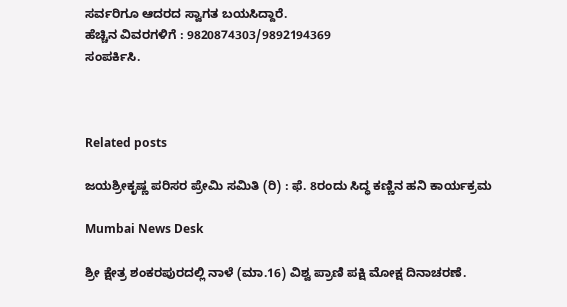ಸರ್ವರಿಗೂ ಆದರದ ಸ್ವಾಗತ ಬಯಸಿದ್ದಾರೆ.
ಹೆಚ್ಚಿನ ವಿವರಗಳಿಗೆ : 9820874303/9892194369
ಸಂಪರ್ಕಿಸಿ.



Related posts

ಜಯಶ್ರೀಕೃಷ್ಣ ಪರಿಸರ ಪ್ರೇಮಿ ಸಮಿತಿ (ರಿ) : ಫೆ. 8ರಂದು ಸಿದ್ಧ ಕಣ್ಣಿನ ಹನಿ ಕಾರ್ಯಕ್ರಮ

Mumbai News Desk

ಶ್ರೀ ಕ್ಷೇತ್ರ ಶಂಕರಪುರದಲ್ಲಿ ನಾಳೆ (ಮಾ.16) ವಿಶ್ವ ಪ್ರಾಣಿ ಪಕ್ಷಿ ಮೋಕ್ಷ ದಿನಾಚರಣೆ.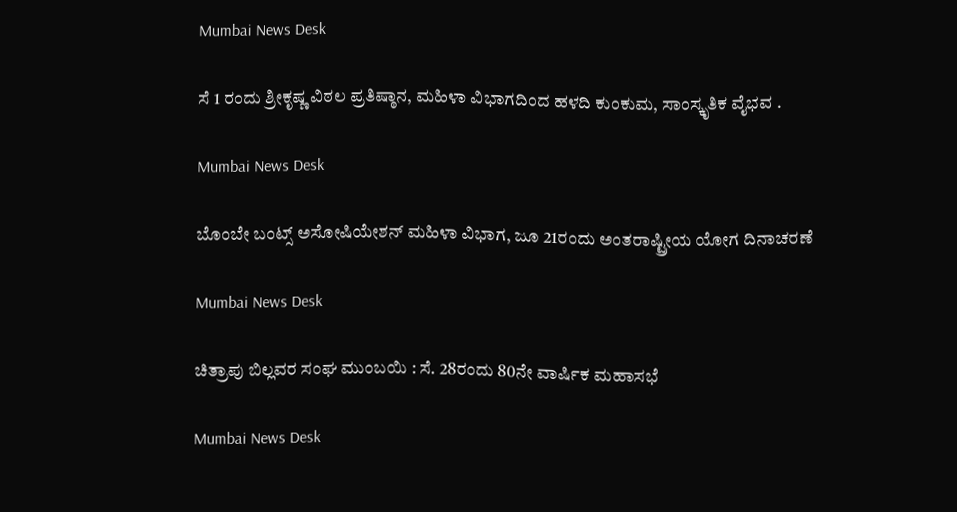Mumbai News Desk

ಸೆ 1 ರಂದು ಶ್ರೀಕೃಷ್ಣ ವಿಠಲ ಪ್ರತಿಷ್ಠಾನ, ಮಹಿಳಾ ವಿಭಾಗದಿಂದ ಹಳದಿ ಕುಂಕುಮ, ಸಾಂಸ್ಕೃತಿಕ ವೈಭವ .

Mumbai News Desk

ಬೊಂಬೇ ಬಂಟ್ಸ್ ಅಸೋಷಿಯೇಶನ್ ಮಹಿಳಾ ವಿಭಾಗ, ಜೂ 21ರಂದು ಅಂತರಾಷ್ಟ್ರೀಯ ಯೋಗ ದಿನಾಚರಣೆ

Mumbai News Desk

ಚಿತ್ರಾಪು ಬಿಲ್ಲವರ ಸಂಘ ಮುಂಬಯಿ : ಸೆ. 28ರಂದು 80ನೇ ವಾರ್ಷಿಕ ಮಹಾಸಭೆ

Mumbai News Desk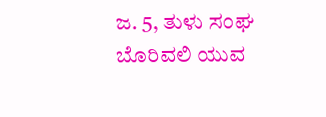ಜ. 5, ತುಳು ಸಂಘ ಬೊರಿವಲಿ ಯುವ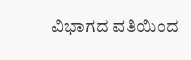ವಿಭಾಗದ ವತಿಯಿಂದ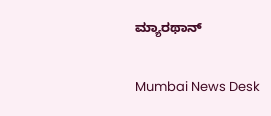ಮ್ಯಾರಥಾನ್

Mumbai News Desk